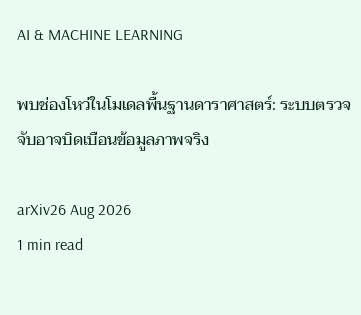AI & MACHINE LEARNING

พบช่องโหว่ในโมเดลพื้นฐานดาราศาสตร์: ระบบตรวจจับอาจบิดเบือนข้อมูลภาพจริง

arXiv26 Aug 2026
1 min read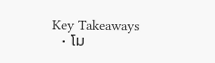Key Takeaways
  • โม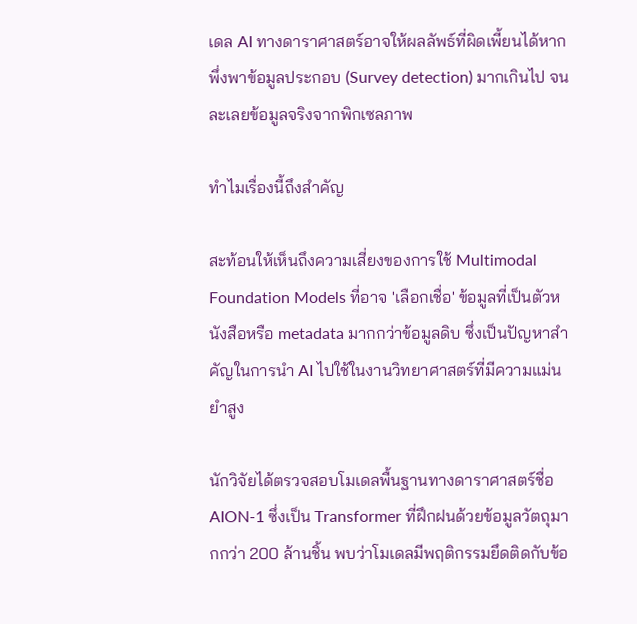เดล AI ทางดาราศาสตร์อาจให้ผลลัพธ์ที่ผิดเพี้ยนได้หากพึ่งพาข้อมูลประกอบ (Survey detection) มากเกินไป จนละเลยข้อมูลจริงจากพิกเซลภาพ

ทำไมเรื่องนี้ถึงสำคัญ

สะท้อนให้เห็นถึงความเสี่ยงของการใช้ Multimodal Foundation Models ที่อาจ 'เลือกเชื่อ' ข้อมูลที่เป็นตัวหนังสือหรือ metadata มากกว่าข้อมูลดิบ ซึ่งเป็นปัญหาสำคัญในการนำ AI ไปใช้ในงานวิทยาศาสตร์ที่มีความแม่นยำสูง

นักวิจัยได้ตรวจสอบโมเดลพื้นฐานทางดาราศาสตร์ชื่อ AION-1 ซึ่งเป็น Transformer ที่ฝึกฝนด้วยข้อมูลวัตถุมากกว่า 200 ล้านชิ้น พบว่าโมเดลมีพฤติกรรมยึดติดกับข้อ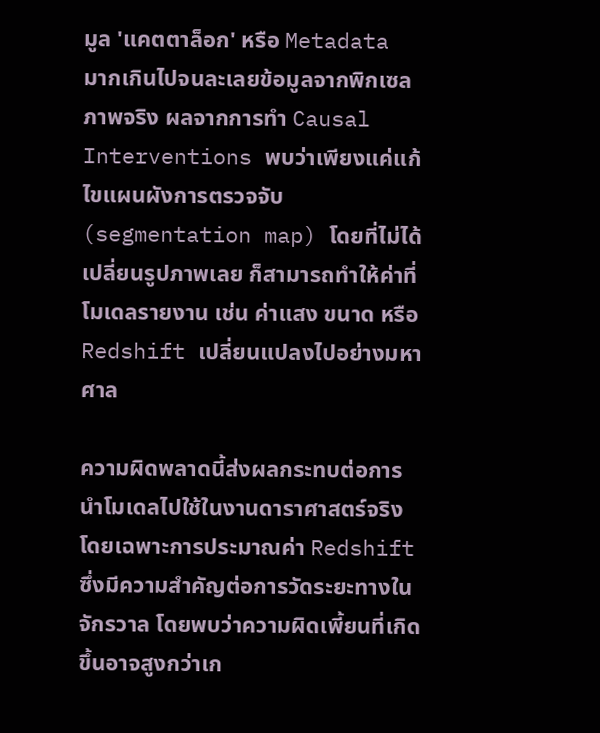มูล 'แคตตาล็อก' หรือ Metadata มากเกินไปจนละเลยข้อมูลจากพิกเซลภาพจริง ผลจากการทำ Causal Interventions พบว่าเพียงแค่แก้ไขแผนผังการตรวจจับ (segmentation map) โดยที่ไม่ได้เปลี่ยนรูปภาพเลย ก็สามารถทำให้ค่าที่โมเดลรายงาน เช่น ค่าแสง ขนาด หรือ Redshift เปลี่ยนแปลงไปอย่างมหาศาล

ความผิดพลาดนี้ส่งผลกระทบต่อการนำโมเดลไปใช้ในงานดาราศาสตร์จริง โดยเฉพาะการประมาณค่า Redshift ซึ่งมีความสำคัญต่อการวัดระยะทางในจักรวาล โดยพบว่าความผิดเพี้ยนที่เกิดขึ้นอาจสูงกว่าเก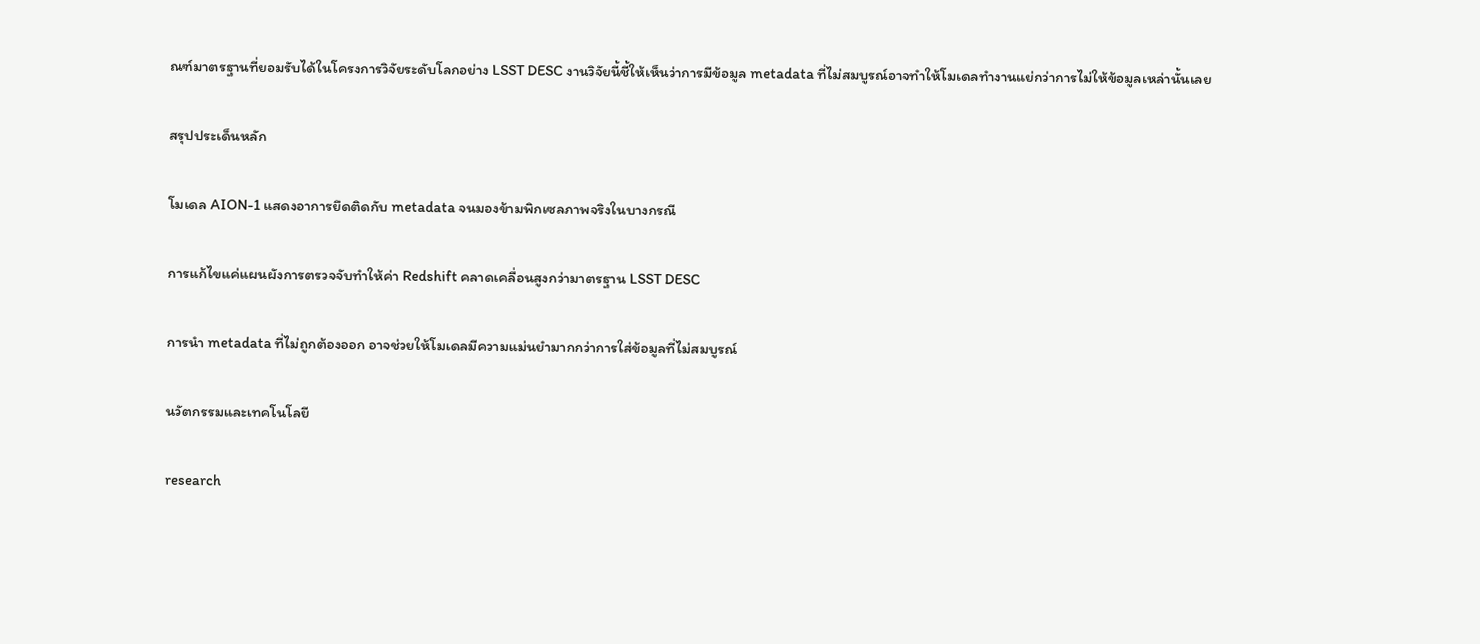ณฑ์มาตรฐานที่ยอมรับได้ในโครงการวิจัยระดับโลกอย่าง LSST DESC งานวิจัยนี้ชี้ให้เห็นว่าการมีข้อมูล metadata ที่ไม่สมบูรณ์อาจทำให้โมเดลทำงานแย่กว่าการไม่ให้ข้อมูลเหล่านั้นเลย

สรุปประเด็นหลัก

โมเดล AION-1 แสดงอาการยึดติดกับ metadata จนมองข้ามพิกเซลภาพจริงในบางกรณี

การแก้ไขแค่แผนผังการตรวจจับทำให้ค่า Redshift คลาดเคลื่อนสูงกว่ามาตรฐาน LSST DESC

การนำ metadata ที่ไม่ถูกต้องออก อาจช่วยให้โมเดลมีความแม่นยำมากกว่าการใส่ข้อมูลที่ไม่สมบูรณ์

นวัตกรรมและเทคโนโลยี

research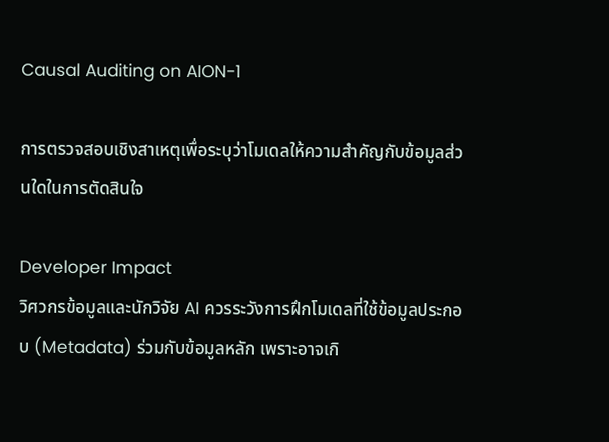Causal Auditing on AION-1

การตรวจสอบเชิงสาเหตุเพื่อระบุว่าโมเดลให้ความสำคัญกับข้อมูลส่วนใดในการตัดสินใจ

Developer Impact
วิศวกรข้อมูลและนักวิจัย AI ควรระวังการฝึกโมเดลที่ใช้ข้อมูลประกอบ (Metadata) ร่วมกับข้อมูลหลัก เพราะอาจเกิ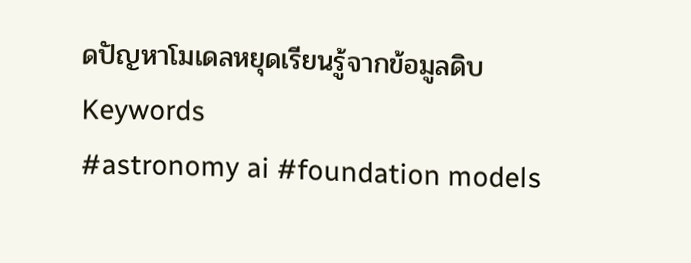ดปัญหาโมเดลหยุดเรียนรู้จากข้อมูลดิบ
Keywords
#astronomy ai #foundation models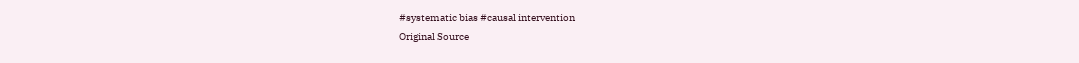#systematic bias #causal intervention
Original Source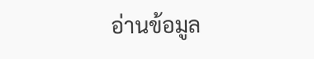อ่านข้อมูล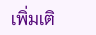เพิ่มเติ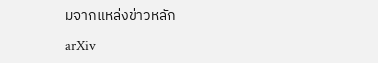มจากแหล่งข่าวหลัก

arXiv